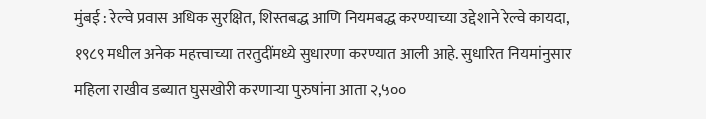मुंबई : रेल्वे प्रवास अधिक सुरक्षित, शिस्तबद्ध आणि नियमबद्ध करण्याच्या उद्देशाने रेल्वे कायदा, १९८९ मधील अनेक महत्त्वाच्या तरतुदींमध्ये सुधारणा करण्यात आली आहे. सुधारित नियमांनुसार महिला राखीव डब्यात घुसखोरी करणाऱ्या पुरुषांना आता २,५००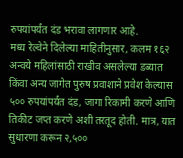रुपयांपर्यंत दंड भरावा लागणार आहे.
मध्य रेल्वेने दिलेल्या माहितीनुसार, कलम १६२ अन्वये महिलांसाठी राखीव असलेल्या डब्यात किंवा अन्य जागेत पुरुष प्रवाशाने प्रवेश केल्यास ५०० रुपयांपर्यंत दंड, जागा रिकामी करणे आणि तिकीट जप्त करणे अशी तरतूद होती. मात्र, यात सुधारणा करून २,५००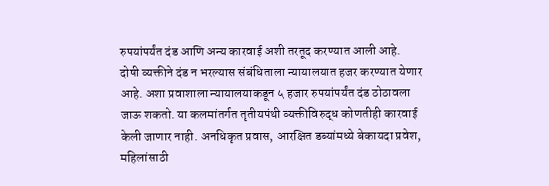रुपयांपर्यंत दंड आणि अन्य कारवाई अशी तरतूद करण्यात आली आहे.
दोषी व्यक्तीने दंड न भरल्यास संबंधिताला न्यायालयात हजर करण्यात येणार आहे. अशा प्रवाशाला न्यायालयाकडून ५ हजार रुपयांपर्यंत दंड ठोठावला जाऊ शकतो. या कलमांतर्गत तृतीयपंथी व्यक्तीविरुद्ध कोणतीही कारवाई केली जाणार नाही. अनधिकृत प्रवास, आरक्षित डब्यांमध्ये बेकायदा प्रवेश, महिलांसाठी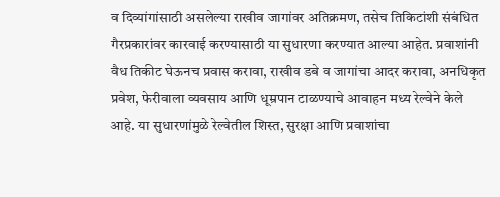व दिव्यांगांसाठी असलेल्या राखीव जागांवर अतिक्रमण, तसेच तिकिटांशी संबंधित गैरप्रकारांवर कारवाई करण्यासाठी या सुधारणा करण्यात आल्या आहेत. प्रवाशांनी वैध तिकीट घेऊनच प्रवास करावा, राखीव डबे व जागांचा आदर करावा, अनधिकृत प्रवेश, फेरीवाला व्यवसाय आणि धूम्रपान टाळण्याचे आवाहन मध्य रेल्वेने केले आहे. या सुधारणांमुळे रेल्वेतील शिस्त, सुरक्षा आणि प्रवाशांचा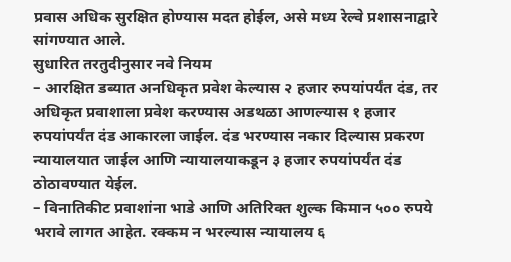प्रवास अधिक सुरक्षित होण्यास मदत होईल, असे मध्य रेल्वे प्रशासनाद्वारे सांगण्यात आले.
सुधारित तरतुदीनुसार नवे नियम
– आरक्षित डब्यात अनधिकृत प्रवेश केल्यास २ हजार रुपयांपर्यंत दंड, तर अधिकृत प्रवाशाला प्रवेश करण्यास अडथळा आणल्यास १ हजार रुपयांपर्यंत दंड आकारला जाईल. दंड भरण्यास नकार दिल्यास प्रकरण न्यायालयात जाईल आणि न्यायालयाकडून ३ हजार रुपयांपर्यंत दंड ठोठावण्यात येईल.
– विनातिकीट प्रवाशांना भाडे आणि अतिरिक्त शुल्क किमान ५०० रुपये भरावे लागत आहेत. रक्कम न भरल्यास न्यायालय ६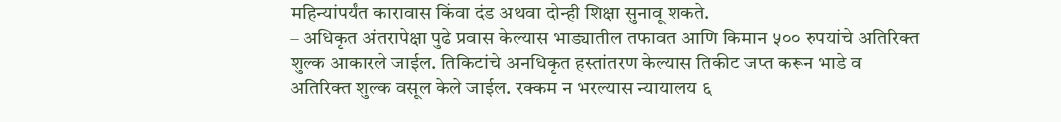महिन्यांपर्यंत कारावास किंवा दंड अथवा दोन्ही शिक्षा सुनावू शकते.
– अधिकृत अंतरापेक्षा पुढे प्रवास केल्यास भाड्यातील तफावत आणि किमान ५०० रुपयांचे अतिरिक्त शुल्क आकारले जाईल. तिकिटांचे अनधिकृत हस्तांतरण केल्यास तिकीट जप्त करून भाडे व अतिरिक्त शुल्क वसूल केले जाईल. रक्कम न भरल्यास न्यायालय ६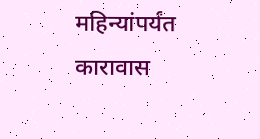महिन्यांपर्यंत कारावास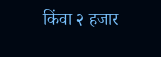किंवा २ हजार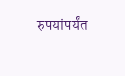रुपयांपर्यंत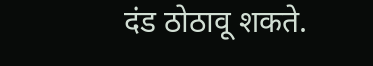दंड ठोठावू शकते.